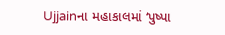Ujjainના મહાકાલમાં ‘પુષ્પા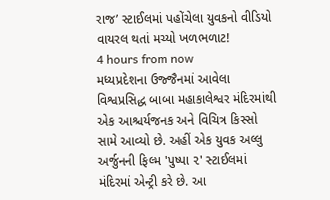રાજ’ સ્ટાઈલમાં પહોંચેલા યુવકનો વીડિયો વાયરલ થતાં મચ્યો ખળભળાટ!
4 hours from now
મધ્યપ્રદેશના ઉજ્જૈનમાં આવેલા વિશ્વપ્રસિદ્ધ બાબા મહાકાલેશ્વર મંદિરમાંથી એક આશ્ચર્યજનક અને વિચિત્ર કિસ્સો સામે આવ્યો છે. અહીં એક યુવક અલ્લુ અર્જુનની ફિલ્મ 'પુષ્પા ૨' સ્ટાઈલમાં મંદિરમાં એન્ટ્રી કરે છે. આ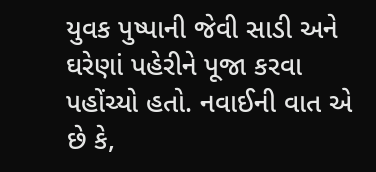યુવક પુષ્પાની જેવી સાડી અને ઘરેણાં પહેરીને પૂજા કરવા પહોંચ્યો હતો. નવાઈની વાત એ છે કે,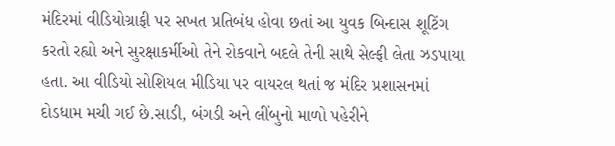મંદિરમાં વીડિયોગ્રાફી પર સખત પ્રતિબંધ હોવા છતાં આ યુવક બિન્દાસ શૂટિંગ કરતો રહ્યો અને સુરક્ષાકર્મીઓ તેને રોકવાને બદલે તેની સાથે સેલ્ફી લેતા ઝડપાયા હતા. આ વીડિયો સોશિયલ મીડિયા પર વાયરલ થતાં જ મંદિર પ્રશાસનમાં દોડધામ મચી ગઈ છે.સાડી, બંગડી અને લીંબુનો માળો પહેરીને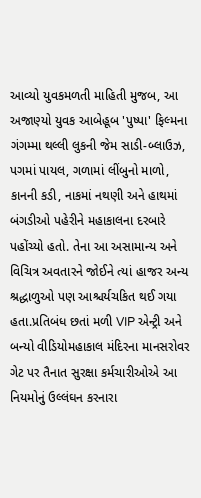આવ્યો યુવકમળતી માહિતી મુજબ, આ અજાણ્યો યુવક આબેહૂબ 'પુષ્પા' ફિલ્મના ગંગમ્મા થલ્લી લુકની જેમ સાડી-બ્લાઉઝ, પગમાં પાયલ, ગળામાં લીંબુનો માળો, કાનની કડી, નાકમાં નથણી અને હાથમાં બંગડીઓ પહેરીને મહાકાલના દરબારે પહોંચ્યો હતો. તેના આ અસામાન્ય અને વિચિત્ર અવતારને જોઈને ત્યાં હાજર અન્ય શ્રદ્ધાળુઓ પણ આશ્ચર્યચકિત થઈ ગયા હતા.પ્રતિબંધ છતાં મળી VIP એન્ટ્રી અને બન્યો વીડિયોમહાકાલ મંદિરના માનસરોવર ગેટ પર તૈનાત સુરક્ષા કર્મચારીઓએ આ નિયમોનું ઉલ્લંઘન કરનારા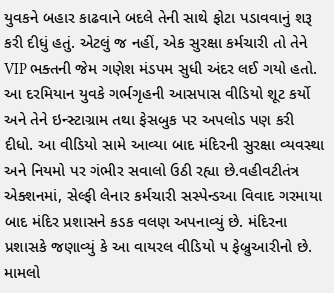યુવકને બહાર કાઢવાને બદલે તેની સાથે ફોટા પડાવવાનું શરૂ કરી દીધું હતું. એટલું જ નહીં, એક સુરક્ષા કર્મચારી તો તેને VIP ભક્તની જેમ ગણેશ મંડપમ સુધી અંદર લઈ ગયો હતો. આ દરમિયાન યુવકે ગર્ભગૃહની આસપાસ વીડિયો શૂટ કર્યો અને તેને ઇન્સ્ટાગ્રામ તથા ફેસબુક પર અપલોડ પણ કરી દીધો. આ વીડિયો સામે આવ્યા બાદ મંદિરની સુરક્ષા વ્યવસ્થા અને નિયમો પર ગંભીર સવાલો ઉઠી રહ્યા છે.વહીવટીતંત્ર એક્શનમાં, સેલ્ફી લેનાર કર્મચારી સસ્પેન્ડઆ વિવાદ ગરમાયા બાદ મંદિર પ્રશાસને કડક વલણ અપનાવ્યું છે. મંદિરના પ્રશાસકે જણાવ્યું કે આ વાયરલ વીડિયો ૫ ફેબ્રુઆરીનો છે. મામલો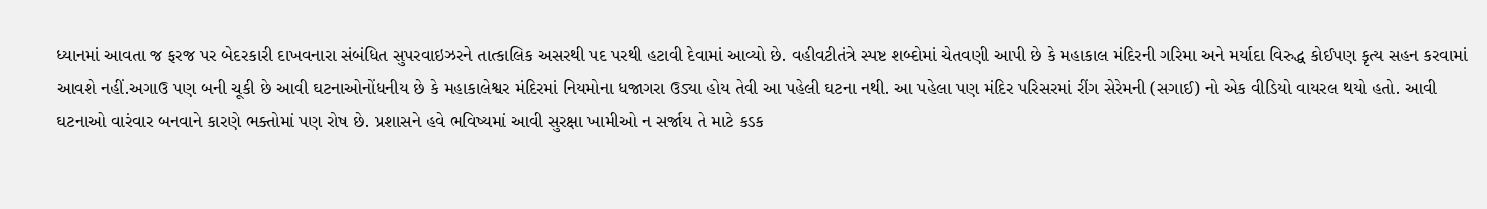ધ્યાનમાં આવતા જ ફરજ પર બેદરકારી દાખવનારા સંબંધિત સુપરવાઇઝરને તાત્કાલિક અસરથી પદ પરથી હટાવી દેવામાં આવ્યો છે. વહીવટીતંત્રે સ્પષ્ટ શબ્દોમાં ચેતવણી આપી છે કે મહાકાલ મંદિરની ગરિમા અને મર્યાદા વિરુદ્ધ કોઈપણ કૃત્ય સહન કરવામાં આવશે નહીં.અગાઉ પણ બની ચૂકી છે આવી ઘટનાઓનોંધનીય છે કે મહાકાલેશ્વર મંદિરમાં નિયમોના ધજાગરા ઉડ્યા હોય તેવી આ પહેલી ઘટના નથી. આ પહેલા પણ મંદિર પરિસરમાં રીંગ સેરેમની (સગાઈ) નો એક વીડિયો વાયરલ થયો હતો. આવી ઘટનાઓ વારંવાર બનવાને કારણે ભક્તોમાં પણ રોષ છે. પ્રશાસને હવે ભવિષ્યમાં આવી સુરક્ષા ખામીઓ ન સર્જાય તે માટે કડક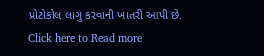પ્રોટોકોલ લાગુ કરવાની ખાતરી આપી છે.
Click here to Read more